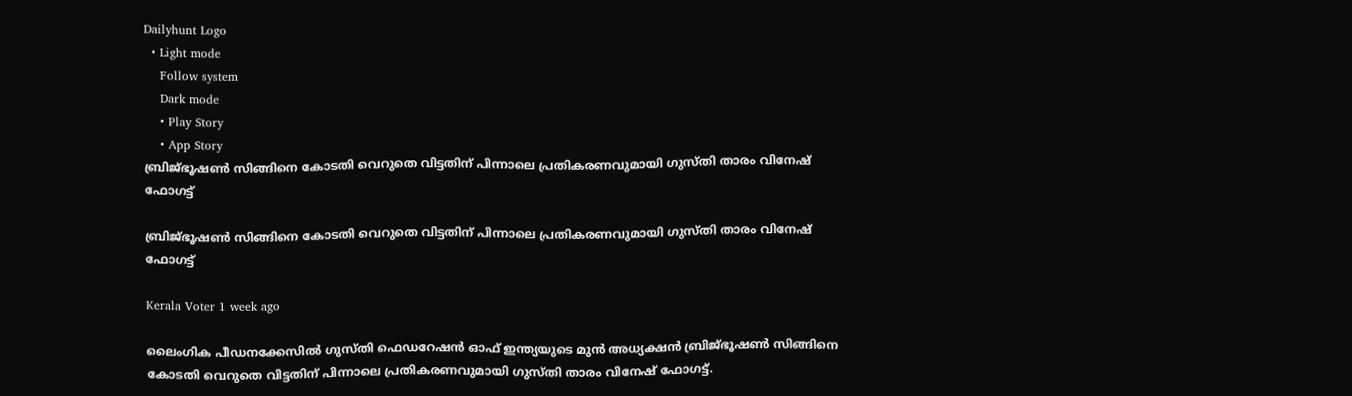Dailyhunt Logo
  • Light mode
    Follow system
    Dark mode
    • Play Story
    • App Story
ബ്രിജ്ഭൂഷണ്‍ സിങ്ങിനെ കോടതി വെറുതെ വിട്ടതിന് പിന്നാലെ പ്രതികരണവുമായി ഗുസ്തി താരം വിനേഷ് ഫോഗട്ട്

ബ്രിജ്ഭൂഷണ്‍ സിങ്ങിനെ കോടതി വെറുതെ വിട്ടതിന് പിന്നാലെ പ്രതികരണവുമായി ഗുസ്തി താരം വിനേഷ് ഫോഗട്ട്

Kerala Voter 1 week ago

ലൈംഗിക പീഡനക്കേസില്‍ ഗുസ്തി ഫെഡറേഷൻ ഓഫ് ഇന്ത്യയുടെ മുൻ അധ്യക്ഷൻ ബ്രിജ്ഭൂഷണ്‍ സിങ്ങിനെ കോടതി വെറുതെ വിട്ടതിന് പിന്നാലെ പ്രതികരണവുമായി ഗുസ്തി താരം വിനേഷ് ഫോഗട്ട്.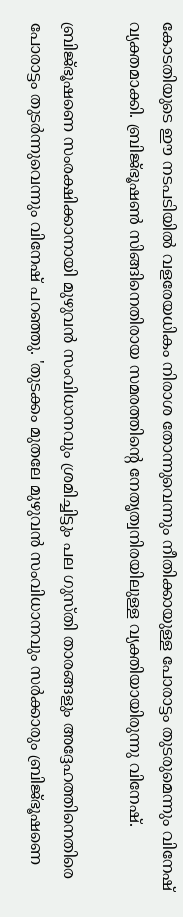കോടതിയുടെ ഈ നടപടിയില്‍ വളരേയധികം നിരാശ തോന്നുവെന്നും നീതിക്കായുള്ള പോരാട്ടം തുടരുമെന്നും വിനേഷ് വ്യക്തമാക്കി. ബ്രിജ്ഭൂഷണ്‍ സിങ്ങിനെതിരായ സമരത്തിന്റെ നേതൃത്വനിരയിലുള്ള വ്യക്തിയായിരുന്നു വിനേഷ്.

ബ്രിജ്ഭൂഷണെ സംരക്ഷിക്കാനായി മുഴുവൻ സംവിധാനവും ശ്രമിച്ചിട്ടും പല ഗുസ്തി താരങ്ങളും അദ്ദേഹത്തിനെതിരെ പോരാട്ടം തുടർന്നുവെന്നും വിനേഷ് പറഞ്ഞു. 'തുടക്കം മുതലേ മുഴുവൻ സംവിധാനവും സർക്കാരും ബ്രിജ്ഭൂഷണെ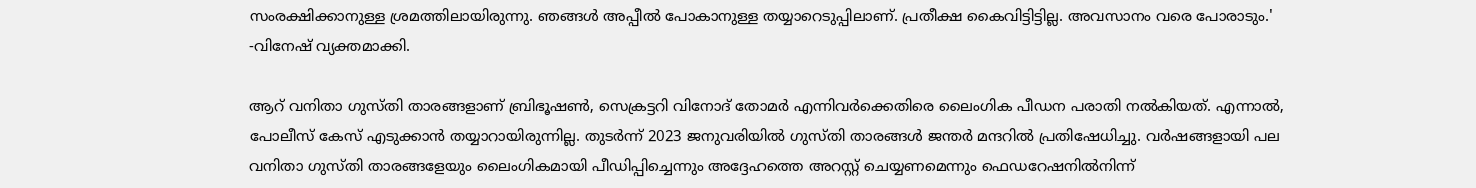സംരക്ഷിക്കാനുള്ള ശ്രമത്തിലായിരുന്നു. ഞങ്ങള്‍ അപ്പീല്‍ പോകാനുള്ള തയ്യാറെടുപ്പിലാണ്. പ്രതീക്ഷ കൈവിട്ടിട്ടില്ല. അവസാനം വരെ പോരാടും.' -വിനേഷ് വ്യക്തമാക്കി.

ആറ് വനിതാ ഗുസ്തി താരങ്ങളാണ് ബ്രിഭൂഷണ്‍, സെക്രട്ടറി വിനോദ് തോമർ എന്നിവർക്കെതിരെ ലൈംഗിക പീഡന പരാതി നല്‍കിയത്. എന്നാല്‍, പോലീസ് കേസ് എടുക്കാൻ തയ്യാറായിരുന്നില്ല. തുടർന്ന് 2023 ജനുവരിയില്‍ ഗുസ്തി താരങ്ങള്‍ ജന്തർ മന്ദറില്‍ പ്രതിഷേധിച്ചു. വർഷങ്ങളായി പല വനിതാ ഗുസ്തി താരങ്ങളേയും ലൈംഗികമായി പീഡിപ്പിച്ചെന്നും അദ്ദേഹത്തെ അറസ്റ്റ് ചെയ്യണമെന്നും ഫെഡറേഷനില്‍നിന്ന്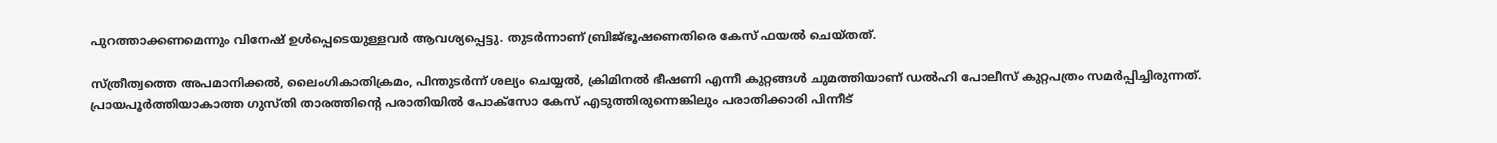പുറത്താക്കണമെന്നും വിനേഷ് ഉള്‍പ്പെടെയുള്ളവർ ആവശ്യപ്പെട്ടു. തുടർന്നാണ് ബ്രിജ്ഭൂഷണെതിരെ കേസ് ഫയല്‍ ചെയ്തത്.

സ്ത്രീത്വത്തെ അപമാനിക്കല്‍, ലൈംഗികാതിക്രമം, പിന്തുടർന്ന് ശല്യം ചെയ്യല്‍, ക്രിമിനല്‍ ഭീഷണി എന്നീ കുറ്റങ്ങള്‍ ചുമത്തിയാണ് ഡല്‍ഹി പോലീസ് കുറ്റപത്രം സമർപ്പിച്ചിരുന്നത്. പ്രായപൂർത്തിയാകാത്ത ഗുസ്തി താരത്തിന്റെ പരാതിയില്‍ പോക്‌സോ കേസ് എടുത്തിരുന്നെങ്കിലും പരാതിക്കാരി പിന്നീട്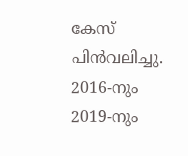കേസ് പിൻവലിച്ചു. 2016-നും 2019-നും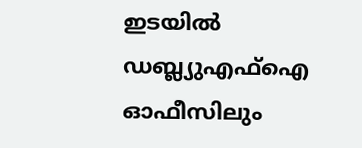ഇടയില്‍ ഡബ്ല്യുഎഫ്‌ഐ ഓഫീസിലും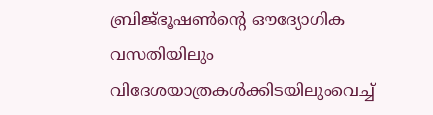ബ്രിജ്ഭൂഷണ്‍ന്റെ ഔദ്യോഗിക വസതിയിലും വിദേശയാത്രകള്‍ക്കിടയിലുംവെച്ച്‌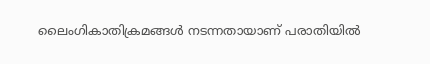ലൈംഗികാതിക്രമങ്ങള്‍ നടന്നതായാണ് പരാതിയില്‍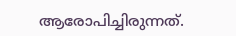ആരോപിച്ചിരുന്നത്.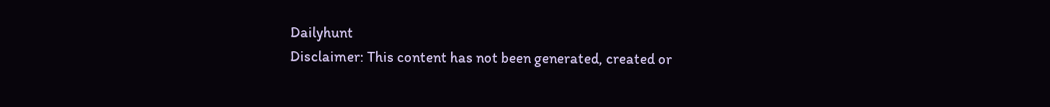Dailyhunt
Disclaimer: This content has not been generated, created or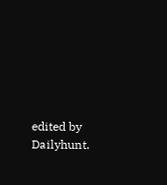edited by Dailyhunt.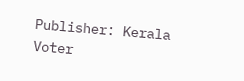Publisher: Kerala Voter